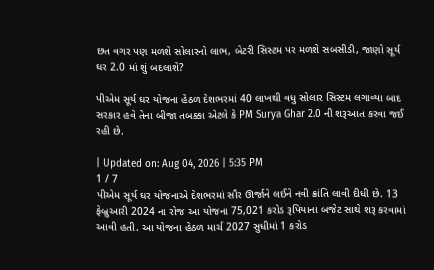છત વગર પણ મળશે સોલારનો લાભ, બેટરી સિસ્ટમ પર મળશે સબસીડી, જાણો સૂર્ય ઘર 2.0 માં શું બદલાશે?

પીએમ સૂર્ય ઘર યોજના હેઠળ દેશભરમાં 40 લાખથી વધુ સોલાર સિસ્ટમ લગાવ્યા બાદ સરકાર હવે તેના બીજા તબક્કા એટલે કે PM Surya Ghar 2.0 ની શરૂઆત કરવા જઈ રહી છે.

| Updated on: Aug 04, 2026 | 5:35 PM
1 / 7
પીએમ સૂર્ય ઘર યોજનાએ દેશભરમાં સૌર ઊર્જાને લઈને નવી ક્રાંતિ લાવી દીધી છે. 13 ફેબ્રુઆરી 2024 ના રોજ આ યોજના 75,021 કરોડ રૂપિયાના બજેટ સાથે શરૂ કરવામાં આવી હતી. આ યોજના હેઠળ માર્ચ 2027 સુધીમાં 1 કરોડ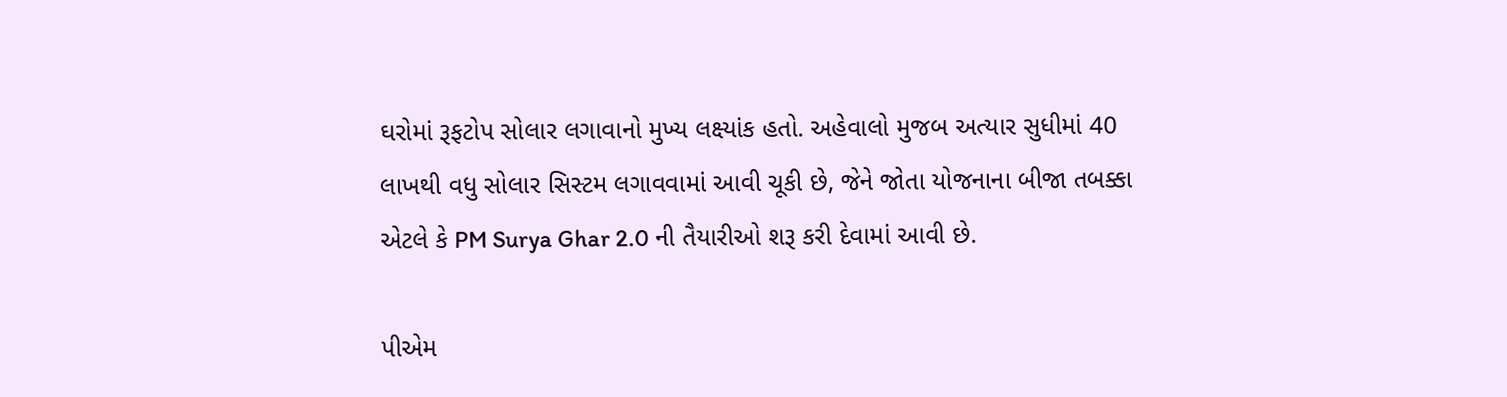ઘરોમાં રૂફટોપ સોલાર લગાવાનો મુખ્ય લક્ષ્યાંક હતો. અહેવાલો મુજબ અત્યાર સુધીમાં 40 લાખથી વધુ સોલાર સિસ્ટમ લગાવવામાં આવી ચૂકી છે, જેને જોતા યોજનાના બીજા તબક્કા એટલે કે PM Surya Ghar 2.0 ની તૈયારીઓ શરૂ કરી દેવામાં આવી છે.

પીએમ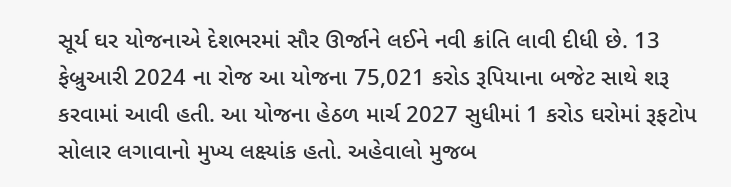સૂર્ય ઘર યોજનાએ દેશભરમાં સૌર ઊર્જાને લઈને નવી ક્રાંતિ લાવી દીધી છે. 13 ફેબ્રુઆરી 2024 ના રોજ આ યોજના 75,021 કરોડ રૂપિયાના બજેટ સાથે શરૂ કરવામાં આવી હતી. આ યોજના હેઠળ માર્ચ 2027 સુધીમાં 1 કરોડ ઘરોમાં રૂફટોપ સોલાર લગાવાનો મુખ્ય લક્ષ્યાંક હતો. અહેવાલો મુજબ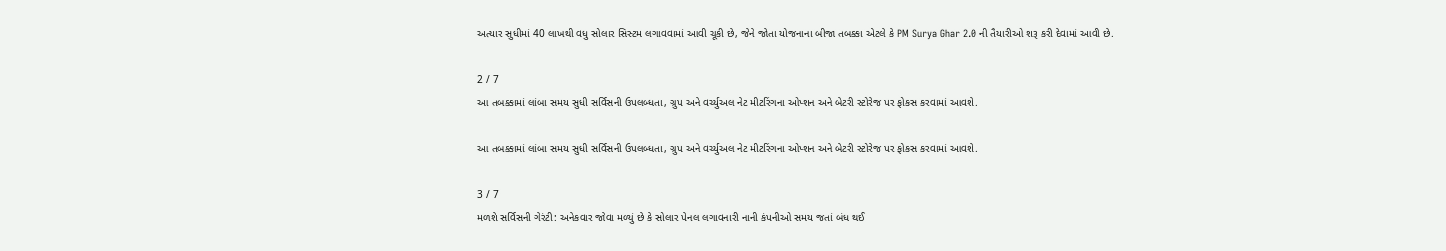અત્યાર સુધીમાં 40 લાખથી વધુ સોલાર સિસ્ટમ લગાવવામાં આવી ચૂકી છે, જેને જોતા યોજનાના બીજા તબક્કા એટલે કે PM Surya Ghar 2.0 ની તૈયારીઓ શરૂ કરી દેવામાં આવી છે.

2 / 7
આ તબક્કામાં લાંબા સમય સુધી સર્વિસની ઉપલબ્ધતા, ગ્રુપ અને વર્ચ્યુઅલ નેટ મીટરિંગના ઓપ્શન અને બેટરી સ્ટોરેજ પર ફોકસ કરવામાં આવશે.

આ તબક્કામાં લાંબા સમય સુધી સર્વિસની ઉપલબ્ધતા, ગ્રુપ અને વર્ચ્યુઅલ નેટ મીટરિંગના ઓપ્શન અને બેટરી સ્ટોરેજ પર ફોકસ કરવામાં આવશે.

3 / 7
મળશે સર્વિસની ગેરંટી: અનેકવાર જોવા મળ્યું છે કે સોલાર પેનલ લગાવનારી નાની કંપનીઓ સમય જતાં બંધ થઈ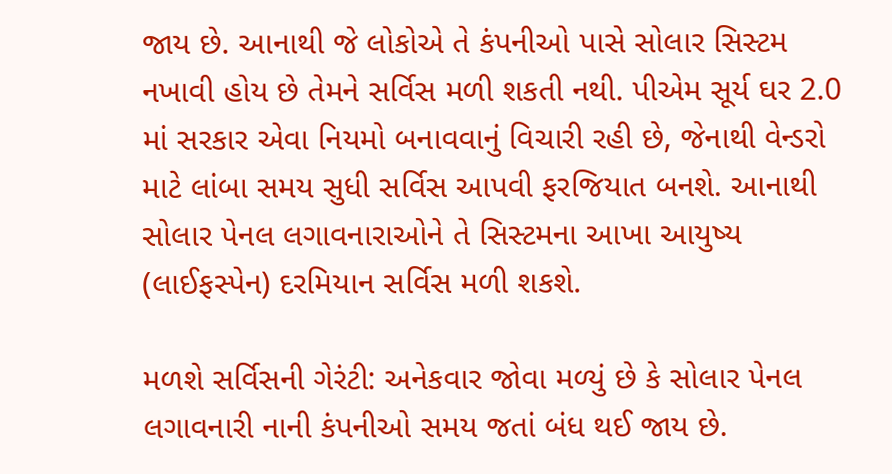જાય છે. આનાથી જે લોકોએ તે કંપનીઓ પાસે સોલાર સિસ્ટમ નખાવી હોય છે તેમને સર્વિસ મળી શકતી નથી. પીએમ સૂર્ય ઘર 2.0 માં સરકાર એવા નિયમો બનાવવાનું વિચારી રહી છે, જેનાથી વેન્ડરો માટે લાંબા સમય સુધી સર્વિસ આપવી ફરજિયાત બનશે. આનાથી સોલાર પેનલ લગાવનારાઓને તે સિસ્ટમના આખા આયુષ્ય (લાઈફસ્પેન) દરમિયાન સર્વિસ મળી શકશે.

મળશે સર્વિસની ગેરંટી: અનેકવાર જોવા મળ્યું છે કે સોલાર પેનલ લગાવનારી નાની કંપનીઓ સમય જતાં બંધ થઈ જાય છે.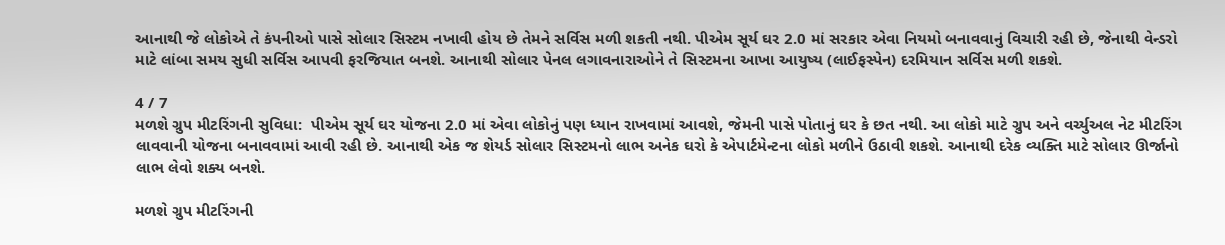આનાથી જે લોકોએ તે કંપનીઓ પાસે સોલાર સિસ્ટમ નખાવી હોય છે તેમને સર્વિસ મળી શકતી નથી. પીએમ સૂર્ય ઘર 2.0 માં સરકાર એવા નિયમો બનાવવાનું વિચારી રહી છે, જેનાથી વેન્ડરો માટે લાંબા સમય સુધી સર્વિસ આપવી ફરજિયાત બનશે. આનાથી સોલાર પેનલ લગાવનારાઓને તે સિસ્ટમના આખા આયુષ્ય (લાઈફસ્પેન) દરમિયાન સર્વિસ મળી શકશે.

4 / 7
મળશે ગ્રુપ મીટરિંગની સુવિધા:  પીએમ સૂર્ય ઘર યોજના 2.0 માં એવા લોકોનું પણ ધ્યાન રાખવામાં આવશે, જેમની પાસે પોતાનું ઘર કે છત નથી. આ લોકો માટે ગ્રુપ અને વર્ચ્યુઅલ નેટ મીટરિંગ લાવવાની યોજના બનાવવામાં આવી રહી છે. આનાથી એક જ શેયર્ડ સોલાર સિસ્ટમનો લાભ અનેક ઘરો કે એપાર્ટમેન્ટના લોકો મળીને ઉઠાવી શકશે. આનાથી દરેક વ્યક્તિ માટે સોલાર ઊર્જાનો લાભ લેવો શક્ય બનશે.

મળશે ગ્રુપ મીટરિંગની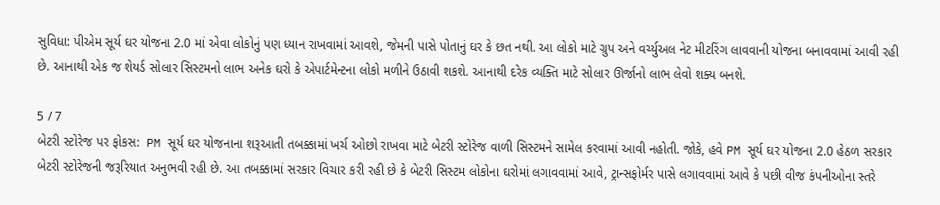સુવિધા: પીએમ સૂર્ય ઘર યોજના 2.0 માં એવા લોકોનું પણ ધ્યાન રાખવામાં આવશે, જેમની પાસે પોતાનું ઘર કે છત નથી. આ લોકો માટે ગ્રુપ અને વર્ચ્યુઅલ નેટ મીટરિંગ લાવવાની યોજના બનાવવામાં આવી રહી છે. આનાથી એક જ શેયર્ડ સોલાર સિસ્ટમનો લાભ અનેક ઘરો કે એપાર્ટમેન્ટના લોકો મળીને ઉઠાવી શકશે. આનાથી દરેક વ્યક્તિ માટે સોલાર ઊર્જાનો લાભ લેવો શક્ય બનશે.

5 / 7
બેટરી સ્ટોરેજ પર ફોકસ:  PM સૂર્ય ઘર યોજનાના શરૂઆતી તબક્કામાં ખર્ચ ઓછો રાખવા માટે બેટરી સ્ટોરેજ વાળી સિસ્ટમને સામેલ કરવામાં આવી નહોતી. જોકે, હવે PM સૂર્ય ઘર યોજના 2.0 હેઠળ સરકાર બેટરી સ્ટોરેજની જરૂરિયાત અનુભવી રહી છે. આ તબક્કામાં સરકાર વિચાર કરી રહી છે કે બેટરી સિસ્ટમ લોકોના ઘરોમાં લગાવવામાં આવે, ટ્રાન્સફોર્મર પાસે લગાવવામાં આવે કે પછી વીજ કંપનીઓના સ્તરે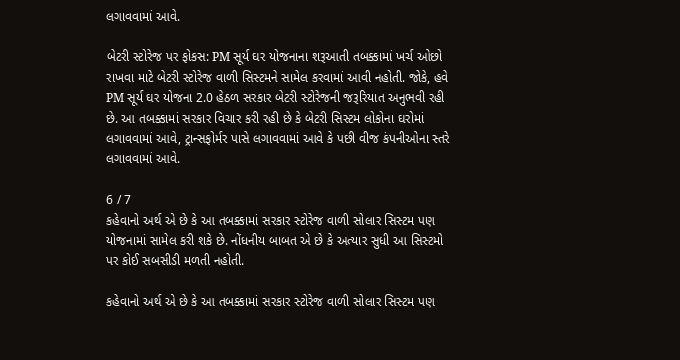લગાવવામાં આવે.

બેટરી સ્ટોરેજ પર ફોકસ: PM સૂર્ય ઘર યોજનાના શરૂઆતી તબક્કામાં ખર્ચ ઓછો રાખવા માટે બેટરી સ્ટોરેજ વાળી સિસ્ટમને સામેલ કરવામાં આવી નહોતી. જોકે, હવે PM સૂર્ય ઘર યોજના 2.0 હેઠળ સરકાર બેટરી સ્ટોરેજની જરૂરિયાત અનુભવી રહી છે. આ તબક્કામાં સરકાર વિચાર કરી રહી છે કે બેટરી સિસ્ટમ લોકોના ઘરોમાં લગાવવામાં આવે, ટ્રાન્સફોર્મર પાસે લગાવવામાં આવે કે પછી વીજ કંપનીઓના સ્તરે લગાવવામાં આવે.

6 / 7
કહેવાનો અર્થ એ છે કે આ તબક્કામાં સરકાર સ્ટોરેજ વાળી સોલાર સિસ્ટમ પણ યોજનામાં સામેલ કરી શકે છે. નોંધનીય બાબત એ છે કે અત્યાર સુધી આ સિસ્ટમો પર કોઈ સબસીડી મળતી નહોતી.

કહેવાનો અર્થ એ છે કે આ તબક્કામાં સરકાર સ્ટોરેજ વાળી સોલાર સિસ્ટમ પણ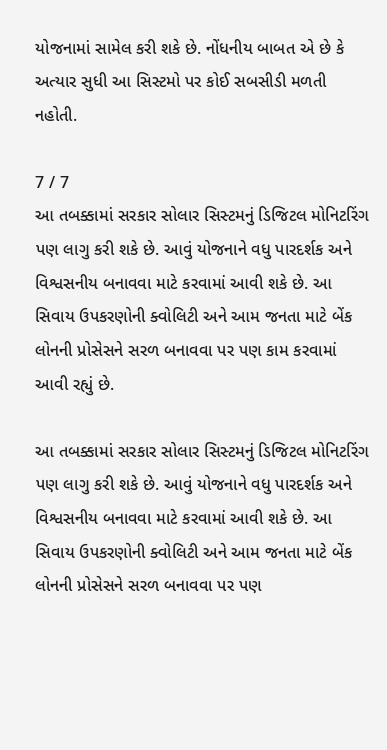યોજનામાં સામેલ કરી શકે છે. નોંધનીય બાબત એ છે કે અત્યાર સુધી આ સિસ્ટમો પર કોઈ સબસીડી મળતી નહોતી.

7 / 7
આ તબક્કામાં સરકાર સોલાર સિસ્ટમનું ડિજિટલ મોનિટરિંગ પણ લાગુ કરી શકે છે. આવું યોજનાને વધુ પારદર્શક અને વિશ્વસનીય બનાવવા માટે કરવામાં આવી શકે છે. આ સિવાય ઉપકરણોની ક્વોલિટી અને આમ જનતા માટે બેંક લોનની પ્રોસેસને સરળ બનાવવા પર પણ કામ કરવામાં આવી રહ્યું છે.

આ તબક્કામાં સરકાર સોલાર સિસ્ટમનું ડિજિટલ મોનિટરિંગ પણ લાગુ કરી શકે છે. આવું યોજનાને વધુ પારદર્શક અને વિશ્વસનીય બનાવવા માટે કરવામાં આવી શકે છે. આ સિવાય ઉપકરણોની ક્વોલિટી અને આમ જનતા માટે બેંક લોનની પ્રોસેસને સરળ બનાવવા પર પણ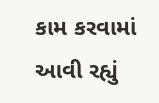કામ કરવામાં આવી રહ્યું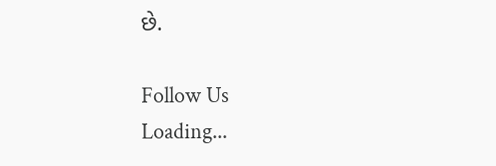છે.

Follow Us
Loading...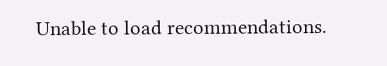Unable to load recommendations.